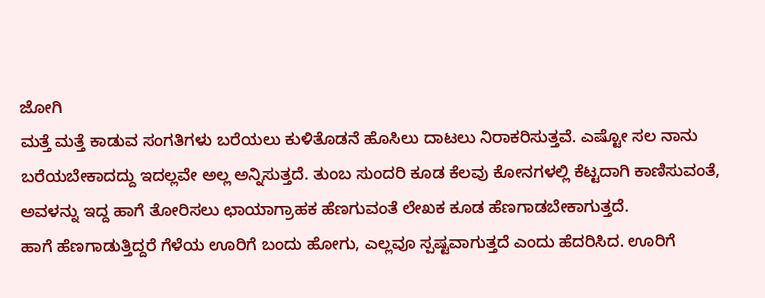ಜೋಗಿ
ಮತ್ತೆ ಮತ್ತೆ ಕಾಡುವ ಸಂಗತಿಗಳು ಬರೆಯಲು ಕುಳಿತೊಡನೆ ಹೊಸಿಲು ದಾಟಲು ನಿರಾಕರಿಸುತ್ತವೆ. ಎಷ್ಟೋ ಸಲ ನಾನು ಬರೆಯಬೇಕಾದದ್ದು ಇದಲ್ಲವೇ ಅಲ್ಲ ಅನ್ನಿಸುತ್ತದೆ. ತುಂಬ ಸುಂದರಿ ಕೂಡ ಕೆಲವು ಕೋನಗಳಲ್ಲಿ ಕೆಟ್ಟದಾಗಿ ಕಾಣಿಸುವಂತೆ, ಅವಳನ್ನು ಇದ್ದ ಹಾಗೆ ತೋರಿಸಲು ಛಾಯಾಗ್ರಾಹಕ ಹೆಣಗುವಂತೆ ಲೇಖಕ ಕೂಡ ಹೆಣಗಾಡಬೇಕಾಗುತ್ತದೆ.
ಹಾಗೆ ಹೆಣಗಾಡುತ್ತಿದ್ದರೆ ಗೆಳೆಯ ಊರಿಗೆ ಬಂದು ಹೋಗು, ಎಲ್ಲವೂ ಸ್ಪಷ್ಟವಾಗುತ್ತದೆ ಎಂದು ಹೆದರಿಸಿದ. ಊರಿಗೆ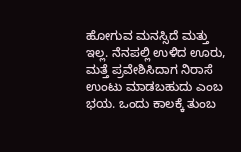ಹೋಗುವ ಮನಸ್ಸಿದೆ ಮತ್ತು ಇಲ್ಲ. ನೆನಪಲ್ಲಿ ಉಳಿದ ಊರು, ಮತ್ತೆ ಪ್ರವೇಶಿಸಿದಾಗ ನಿರಾಸೆ ಉಂಟು ಮಾಡಬಹುದು ಎಂಬ ಭಯ. ಒಂದು ಕಾಲಕ್ಕೆ ತುಂಬ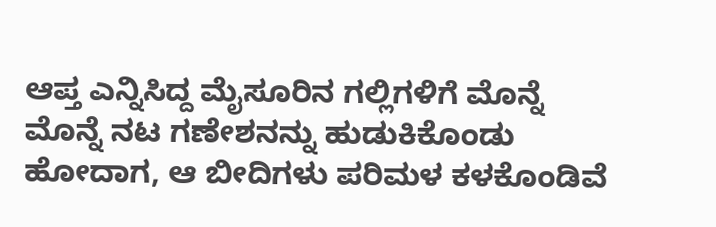ಆಪ್ತ ಎನ್ನಿಸಿದ್ದ ಮೈಸೂರಿನ ಗಲ್ಲಿಗಳಿಗೆ ಮೊನ್ನೆ ಮೊನ್ನೆ ನಟ ಗಣೇಶನನ್ನು ಹುಡುಕಿಕೊಂಡು ಹೋದಾಗ, ಆ ಬೀದಿಗಳು ಪರಿಮಳ ಕಳಕೊಂಡಿವೆ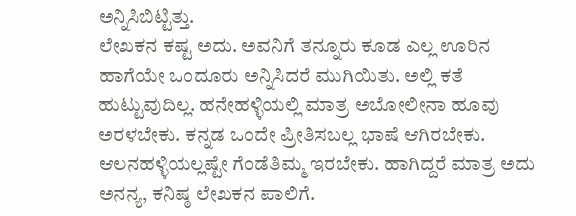ಅನ್ನಿಸಿಬಿಟ್ಟಿತ್ತು.
ಲೇಖಕನ ಕಷ್ಟ ಅದು. ಅವನಿಗೆ ತನ್ನೂರು ಕೂಡ ಎಲ್ಲ ಊರಿನ ಹಾಗೆಯೇ ಒಂದೂರು ಅನ್ನಿಸಿದರೆ ಮುಗಿಯಿತು. ಅಲ್ಲಿ ಕತೆ ಹುಟ್ಟುವುದಿಲ್ಲ. ಹನೇಹಳ್ಳಿಯಲ್ಲಿ ಮಾತ್ರ ಅಬೋಲೀನಾ ಹೂವು ಅರಳಬೇಕು. ಕನ್ನಡ ಒಂದೇ ಪ್ರೀತಿಸಬಲ್ಲ ಭಾಷೆ ಆಗಿರಬೇಕು. ಆಲನಹಳ್ಳಿಯಲ್ಲಷ್ಟೇ ಗೆಂಡೆತಿಮ್ಮ ಇರಬೇಕು. ಹಾಗಿದ್ದರೆ ಮಾತ್ರ ಅದು ಅನನ್ಯ, ಕನಿಷ್ಠ ಲೇಖಕನ ಪಾಲಿಗೆ.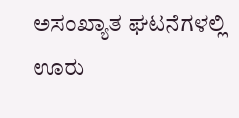ಅಸಂಖ್ಯಾತ ಘಟನೆಗಳಲ್ಲಿ ಊರು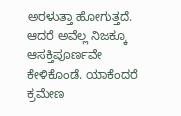ಅರಳುತ್ತಾ ಹೋಗುತ್ತದೆ. ಆದರೆ ಅವೆಲ್ಲ ನಿಜಕ್ಕೂ ಆಸಕ್ತಿಪೂರ್ಣವೇ ಕೇಳಿಕೊಂಡೆ. ಯಾಕೆಂದರೆ ಕ್ರಮೇಣ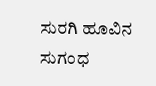ಸುರಗಿ ಹೂವಿನ ಸುಗಂಧ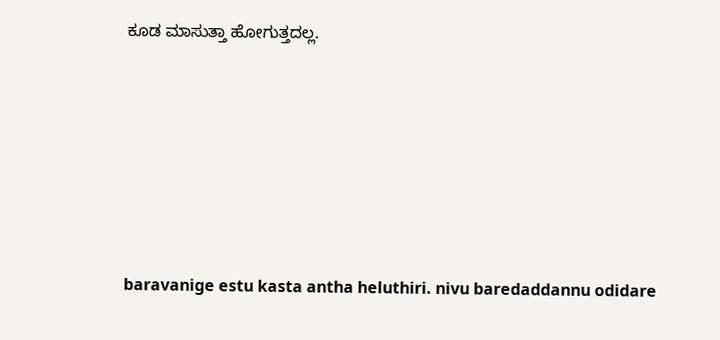ಕೂಡ ಮಾಸುತ್ತಾ ಹೋಗುತ್ತದಲ್ಲ.






baravanige estu kasta antha heluthiri. nivu baredaddannu odidare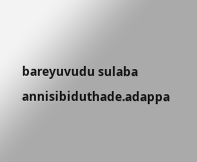bareyuvudu sulaba annisibiduthade.adappa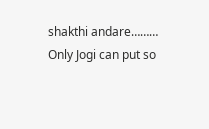shakthi andare………
Only Jogi can put so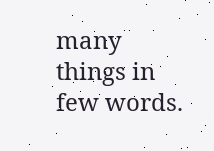many things in few words.